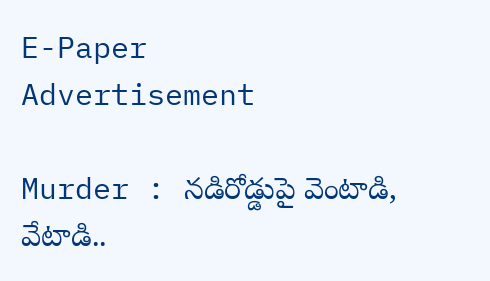E-Paper
Advertisement

Murder : నడిరోడ్డుపై వెంటాడి, వేటాడి..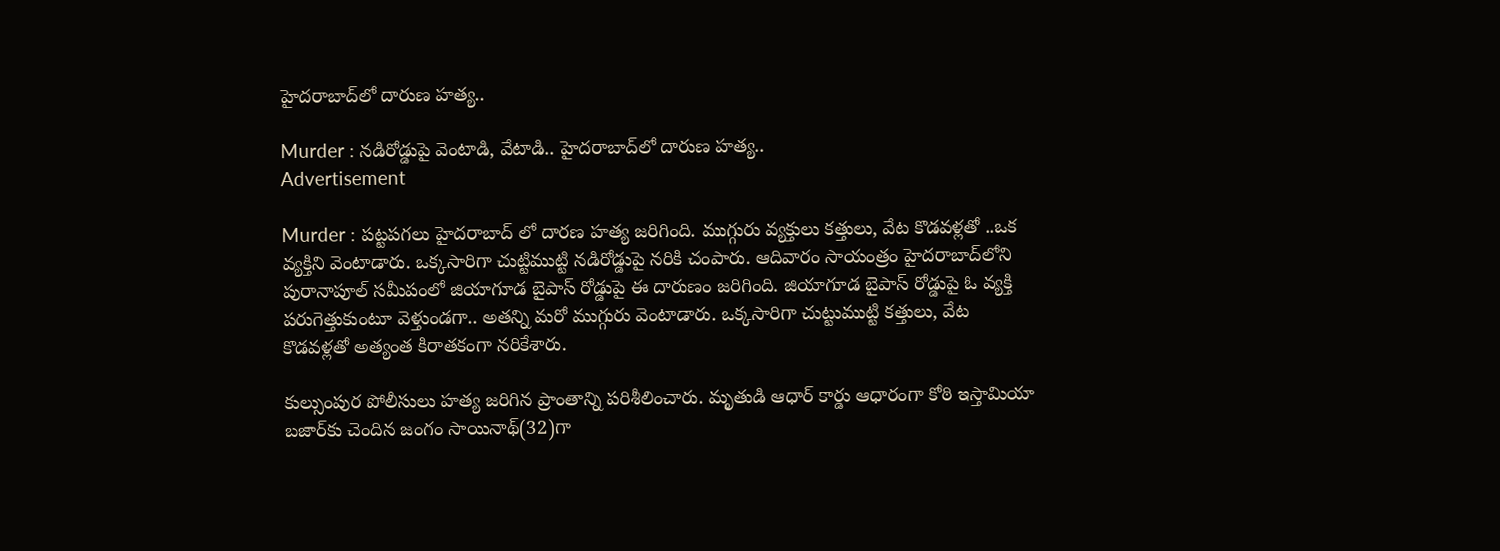హైదరాబాద్‌లో దారుణ హత్య..

Murder : నడిరోడ్డుపై వెంటాడి, వేటాడి.. హైదరాబాద్‌లో దారుణ హత్య..
Advertisement

Murder : పట్టపగలు హైదరాబాద్ లో దారణ హత్య జరిగింది. ముగ్గురు వ్యక్తులు కత్తులు, వేట కొడవళ్లతో ..ఒక వ్యక్తిని వెంటాడారు. ఒక్కసారిగా చుట్టిముట్టి నడిరోడ్డుపై నరికి చంపారు. ఆదివారం సాయంత్రం హైదరాబాద్‌లోని పురానాపూల్‌ సమీపంలో జియాగూడ బైపాస్‌ రోడ్డుపై ఈ దారుణం జరిగింది. జియాగూడ బైపాస్‌ రోడ్డుపై ఓ వ్యక్తి పరుగెత్తుకుంటూ వెళ్తుండగా.. అతన్ని మరో ముగ్గురు వెంటాడారు. ఒక్కసారిగా చుట్టుముట్టి కత్తులు, వేట కొడవళ్లతో అత్యంత కిరాతకంగా నరికేశారు.

కుల్సుంపుర పోలీసులు హత్య జరిగిన ప్రాంతాన్ని పరిశీలించారు. మృతుడి ఆధార్‌ కార్డు ఆధారంగా కోఠి ఇస్తామియా బజార్‌కు చెందిన జంగం సాయినాథ్‌(32)గా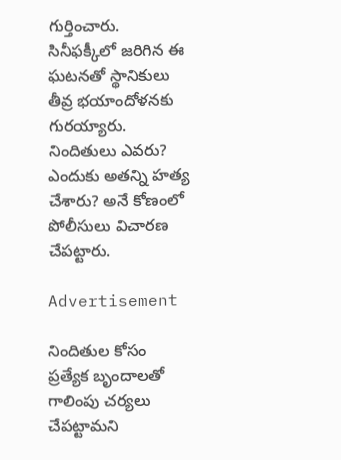గుర్తించారు. సినీఫక్కీలో జరిగిన ఈ ఘటనతో స్థానికులు తీవ్ర భయాందోళనకు గురయ్యారు. నిందితులు ఎవరు? ఎందుకు అతన్ని హత్య చేశారు? అనే కోణంలో పోలీసులు విచారణ చేపట్టారు.

Advertisement

నిందితుల కోసం ప్రత్యేక బృందాలతో గాలింపు చర్యలు చేపట్టామని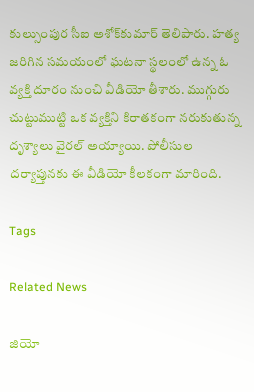కుల్సుంపుర సీఐ అశోక్‌కుమార్‌ తెలిపారు. హత్య జరిగిన సమయంలో ఘటనా స్థలంలో ఉన్న ఓ వ్యక్తి దూరం నుంచి వీడియో తీశారు. ముగ్గురు చుట్టుముట్టి ఒక వ్యక్తిని కిరాతకంగా నరుకుతున్న దృశ్యాలు వైరల్‌ అయ్యాయి. పోలీసుల దర్యాప్తునకు ఈ వీడియో కీలకంగా మారింది.

Tags

Related News

జియో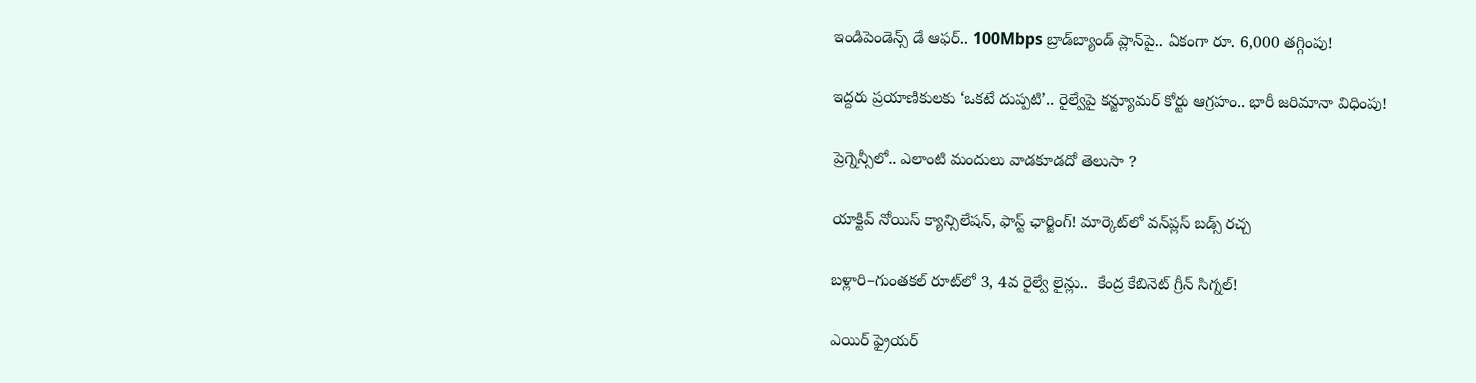ఇండిపెండెన్స్ డే ఆఫర్.. 100Mbps బ్రాడ్‌బ్యాండ్ ప్లాన్‌పై.. ఏకంగా రూ. 6,000 తగ్గింపు!

ఇద్దరు ప్రయాణికులకు ‘ఒకటే దుప్పటి’.. రైల్వేపై కన్జ్యూమర్ కోర్టు ఆగ్రహం.. భారీ జరిమానా విధింపు!

ప్రెగ్నెన్సీలో.. ఎలాంటి మందులు వాడకూడదో తెలుసా ?

యాక్టివ్ నోయిస్ క్యాన్సిలేషన్, ఫాస్ట్ ఛార్జింగ్! మార్కెట్‌లో వన్‌ప్లస్ బడ్స్ రచ్చ

బళ్లారి–గుంతకల్ రూట్‌లో 3, 4వ రైల్వే లైన్లు..  కేంద్ర కేబినెట్ గ్రీన్ సిగ్నల్!

ఎయిర్ ఫ్రైయర్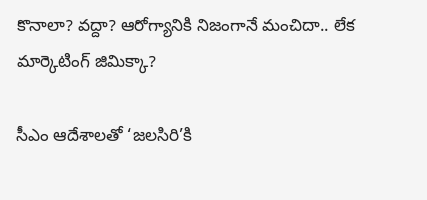కొనాలా? వద్దా? ఆరోగ్యానికి నిజంగానే మంచిదా.. లేక మార్కెటింగ్ జిమిక్కా?

సీఎం ఆదేశాలతో ‘జలసిరి’కి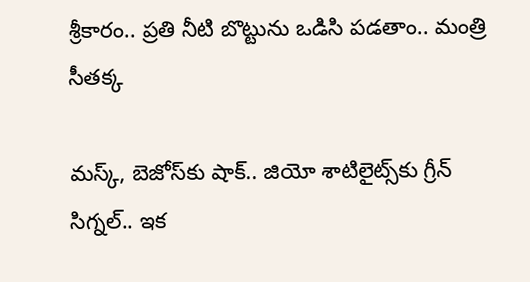శ్రీకారం.. ప్రతి నీటి బొట్టును ఒడిసి పడతాం.. మంత్రి సీతక్క

మస్క్, బెజోస్‌కు షాక్.. జియో శాటిలైట్స్‌కు గ్రీన్ సిగ్నల్.. ఇక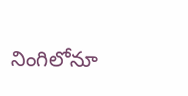నింగిలోనూ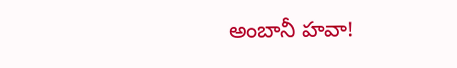అంబానీ హవా!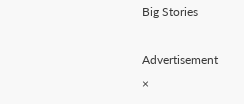Big Stories

Advertisement
×